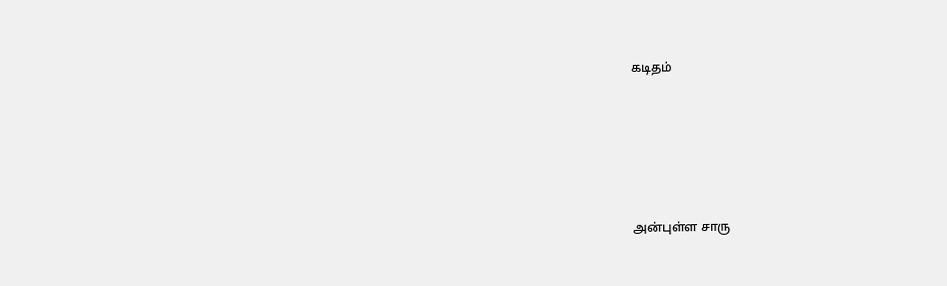கடிதம்





அன்புள்ள சாரு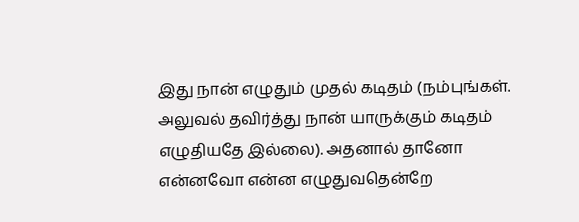இது நான் எழுதும் முதல் கடிதம் (நம்புங்கள். அலுவல் தவிர்த்து நான் யாருக்கும் கடிதம் எழுதியதே இல்லை). அதனால் தானோ என்னவோ என்ன எழுதுவதென்றே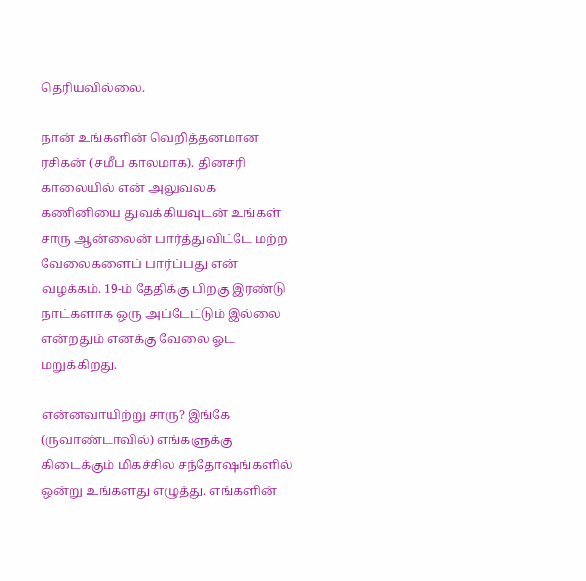தெரியவில்லை.

நான் உங்களின் வெறித்தனமான ரசிகன் (சமீப காலமாக). தினசரி காலையில் என் அலுவலக கணினியை துவக்கியவுடன் உங்கள் சாரு ஆன்லைன் பார்த்துவிட்டே மற்ற வேலைகளைப் பார்ப்பது என் வழக்கம். 19-ம் தேதிக்கு பிறகு இரண்டு நாட்களாக ஒரு அப்டேட்டும் இல்லை என்றதும் எனக்கு வேலை ஓட மறுக்கிறது.

என்னவாயிற்று சாரு? இங்கே (ருவாண்டாவில்) எங்களுக்கு கிடைக்கும் மிகச்சில சந்தோஷங்களில் ஒன்று உங்களது எழுத்து. எங்களின்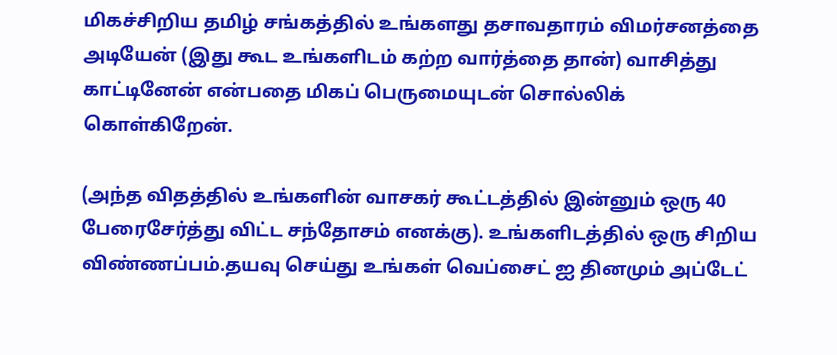மிகச்சிறிய தமிழ் சங்கத்தில் உங்களது தசாவதாரம் விமர்சனத்தை அடியேன் (இது கூட உங்களிடம் கற்ற வார்த்தை தான்) வாசித்து காட்டினேன் என்பதை மிகப் பெருமையுடன் சொல்லிக் கொள்கிறேன்.

(அந்த விதத்தில் உங்களின் வாசகர் கூட்டத்தில் இன்னும் ஒரு 40 பேரைசேர்த்து விட்ட சந்தோசம் எனக்கு). உங்களிடத்தில் ஒரு சிறிய விண்ணப்பம்.தயவு செய்து உங்கள் வெப்சைட் ஐ தினமும் அப்டேட்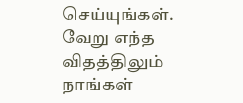செய்யுங்கள். வேறு எந்த விதத்திலும் நாங்கள்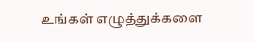உங்கள் எழுத்துக்களை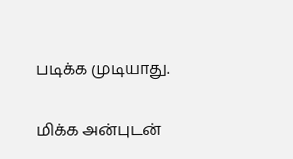படிக்க முடியாது.

மிக்க அன்புடன்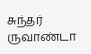சுந்தர்
ருவாண்டா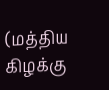(மத்திய கிழக்கு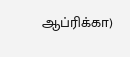ஆப்ரிக்கா)